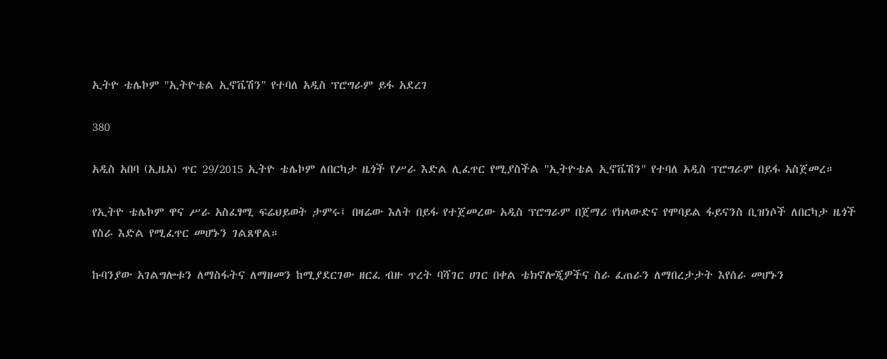ኢትዮ ቴሌኮም "ኢትዮቴል ኢኖቬሽን" የተባለ አዲስ ፕሮግራም ይፋ አደረገ

380

አዲስ አበባ (ኢዜአ) ጥር 29/2015 ኢትዮ ቴሌኮም ለበርካታ ዜጎች የሥራ እድል ሊፈጥር የሚያስችል "ኢትዮቴል ኢኖቬሽን" የተባለ አዲስ ፕሮግራም በይፋ አስጀመረ።

የኢትዮ ቴሌኮም ዋና ሥራ አስፈፃሚ ፍሬህይወት ታምሩ፤ በዛሬው እለት በይፋ የተጀመረው አዲስ ፕሮግራም በጀማሪ የክላውድና የሞባይል ፋይናንስ ቢዝነሶች ለበርካታ ዜጎች የስራ እድል የሚፈጥር መሆኑን ገልጸዋል።

ኩባንያው አገልግሎቱን ለማስፋትና ለማዘመን ከሚያደርገው ዘርፈ ብዙ ጥረት ባሻገር ሀገር በቀል ቴክኖሎጂዎችና ስራ ፈጠራን ለማበረታታት እየሰራ መሆኑን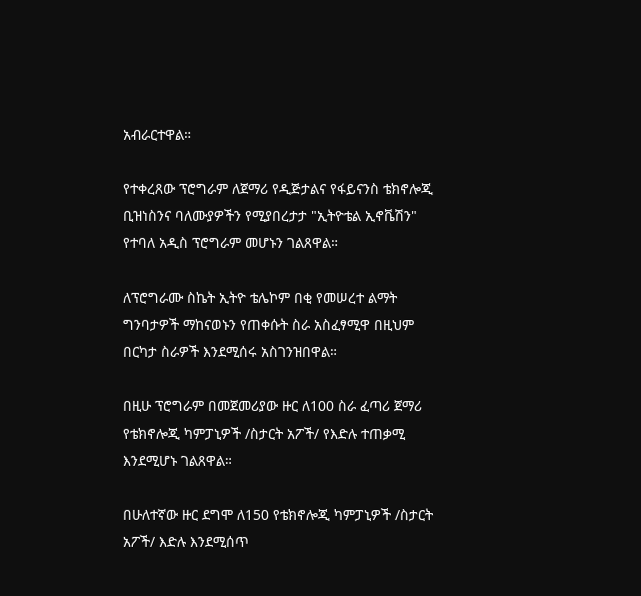አብራርተዋል።

የተቀረጸው ፕሮግራም ለጀማሪ የዲጅታልና የፋይናንስ ቴክኖሎጂ ቢዝነስንና ባለሙያዎችን የሚያበረታታ "ኢትዮቴል ኢኖቬሽን" የተባለ አዲስ ፕሮግራም መሆኑን ገልጸዋል።

ለፕሮግራሙ ስኬት ኢትዮ ቴሌኮም በቂ የመሠረተ ልማት ግንባታዎች ማከናወኑን የጠቀሱት ስራ አስፈፃሚዋ በዚህም በርካታ ስራዎች እንደሚሰሩ አስገንዝበዋል።

በዚሁ ፕሮግራም በመጀመሪያው ዙር ለ100 ስራ ፈጣሪ ጀማሪ የቴክኖሎጂ ካምፓኒዎች /ስታርት አፖች/ የእድሉ ተጠቃሚ እንደሚሆኑ ገልጸዋል።

በሁለተኛው ዙር ደግሞ ለ150 የቴክኖሎጂ ካምፓኒዎች /ስታርት አፖች/ እድሉ እንደሚሰጥ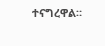ተናግረዋል።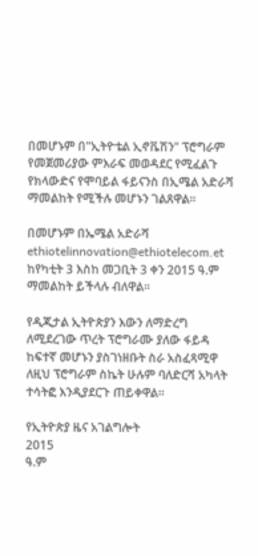በመሆኑም በ"ኢትዮቴል ኢኖቬሽን" ፕሮግራም የመጀመሪያው ምእራፍ መወዳደር የሚፈልጉ የክላውድና የሞባይል ፋይናንስ በኢሜል አድራሻ ማመልከት የሚችሉ መሆኑን ገልጸዋል።

በመሆኑም በኤሜል አድራሻ ethiotelinnovation@ethiotelecom.et ከየካቲት 3 እስከ መጋቢት 3 ቀን 2015 ዓ.ም ማመልከት ይችላሉ ብለዋል።

የዲጂታል ኢትዮጵያን እውን ለማድረግ ለሚደረገው ጥረት ፕሮግራሙ ያለው ፋይዳ ከፍተኛ መሆኑን ያስገነዘቡት ስራ አስፈጻሚዋ ለዚህ ፕሮግራም ስኬት ሁሉም ባለድርሻ አካላት ተሳትፎ እንዲያደርጉ ጠይቀዋል።

የኢትዮጵያ ዜና አገልግሎት
2015
ዓ.ም